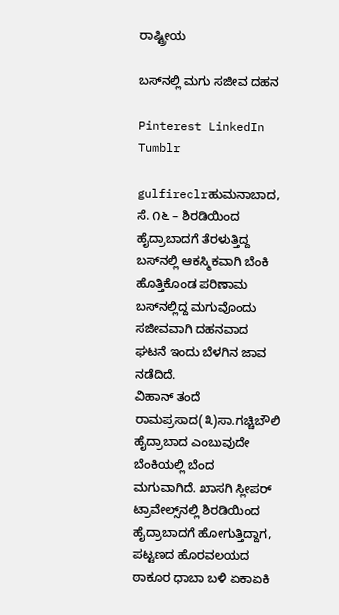ರಾಷ್ಟ್ರೀಯ

ಬಸ್‌ನಲ್ಲಿ ಮಗು ಸಜೀವ ದಹನ

Pinterest LinkedIn Tumblr

gulfireclrಹುಮನಾಬಾದ, ಸೆ. ೧೬ – ಶಿರಡಿಯಿಂದ ಹೈದ್ರಾಬಾದಗೆ ತೆರಳುತ್ತಿದ್ದ ಬಸ್‌ನಲ್ಲಿ ಆಕಸ್ಮಿಕವಾಗಿ ಬೆಂಕಿ ಹೊತ್ತಿಕೊಂಡ ಪರಿಣಾಮ ಬಸ್‌ನಲ್ಲಿದ್ದ ಮಗುವೊಂದು ಸಜೀವವಾಗಿ ದಹನವಾದ ಘಟನೆ ಇಂದು ಬೆಳಗಿನ ಜಾವ ನಡೆದಿದೆ.
ವಿಹಾನ್ ತಂದೆ ರಾಮಪ್ರಸಾದ(೩)ಸಾ.ಗಚ್ಚಿಬೌಲಿ ಹೈದ್ರಾಬಾದ ಎಂಬುವುದೇ ಬೆಂಕಿಯಲ್ಲಿ ಬೆಂದ ಮಗುವಾಗಿದೆ. ಖಾಸಗಿ ಸ್ಲೀಪರ್ ಟ್ರಾವೇಲ್ಸ್‌ನಲ್ಲಿ ಶಿರಡಿಯಿಂದ ಹೈದ್ರಾಬಾದಗೆ ಹೋಗುತ್ತಿದ್ದಾಗ, ಪಟ್ಟಣದ ಹೊರವಲಯದ ಠಾಕೂರ ಧಾಬಾ ಬಳಿ ಏಕಾಏಕಿ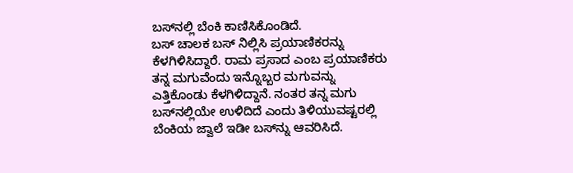ಬಸ್‌ನಲ್ಲಿ ಬೆಂಕಿ ಕಾಣಿಸಿಕೊಂಡಿದೆ.
ಬಸ್ ಚಾಲಕ ಬಸ್ ನಿಲ್ಲಿಸಿ ಪ್ರಯಾಣಿಕರನ್ನು ಕೆಳಗಿಳಿಸಿದ್ದಾರೆ. ರಾಮ ಪ್ರಸಾದ ಎಂಬ ಪ್ರಯಾಣಿಕರು ತನ್ನ ಮಗುವೆಂದು ಇನ್ನೊಬ್ಬರ ಮಗುವನ್ನು ಎತ್ತಿಕೊಂಡು ಕೆಳಗಿಳಿದ್ದಾನೆ. ನಂತರ ತನ್ನ ಮಗು ಬಸ್‌ನಲ್ಲಿಯೇ ಉಳಿದಿದೆ ಎಂದು ತಿಳಿಯುವಷ್ಟರಲ್ಲಿ ಬೆಂಕಿಯ ಜ್ವಾಲೆ ಇಡೀ ಬಸ್‌ನ್ನು ಆವರಿಸಿದೆ.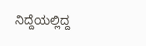ನಿದ್ದೆಯಲ್ಲಿದ್ದ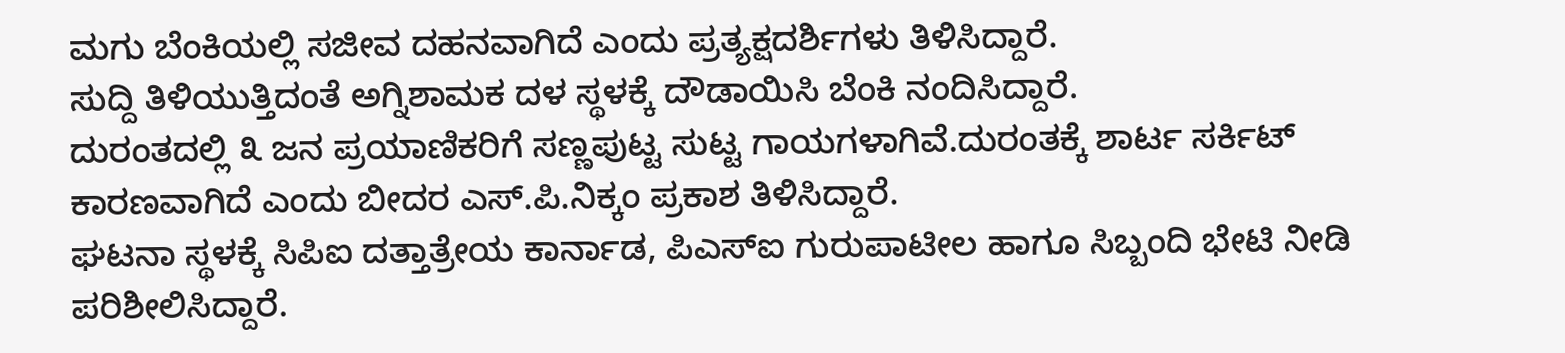ಮಗು ಬೆಂಕಿಯಲ್ಲಿ ಸಜೀವ ದಹನವಾಗಿದೆ ಎಂದು ಪ್ರತ್ಯಕ್ಷದರ್ಶಿಗಳು ತಿಳಿಸಿದ್ದಾರೆ.
ಸುದ್ದಿ ತಿಳಿಯುತ್ತಿದಂತೆ ಅಗ್ನಿಶಾಮಕ ದಳ ಸ್ಥಳಕ್ಕೆ ದೌಡಾಯಿಸಿ ಬೆಂಕಿ ನಂದಿಸಿದ್ದಾರೆ.
ದುರಂತದಲ್ಲಿ ೩ ಜನ ಪ್ರಯಾಣಿಕರಿಗೆ ಸಣ್ಣಪುಟ್ಟ ಸುಟ್ಟ ಗಾಯಗಳಾಗಿವೆ.ದುರಂತಕ್ಕೆ ಶಾರ್ಟ ಸರ್ಕಿಟ್ ಕಾರಣವಾಗಿದೆ ಎಂದು ಬೀದರ ಎಸ್.ಪಿ.ನಿಕ್ಕಂ ಪ್ರಕಾಶ ತಿಳಿಸಿದ್ದಾರೆ.
ಘಟನಾ ಸ್ಥಳಕ್ಕೆ ಸಿಪಿಐ ದತ್ತಾತ್ರೇಯ ಕಾರ್ನಾಡ, ಪಿಎಸ್‌ಐ ಗುರುಪಾಟೀಲ ಹಾಗೂ ಸಿಬ್ಬಂದಿ ಭೇಟಿ ನೀಡಿ ಪರಿಶೀಲಿಸಿದ್ದಾರೆ.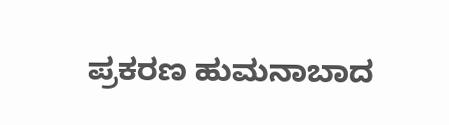ಪ್ರಕರಣ ಹುಮನಾಬಾದ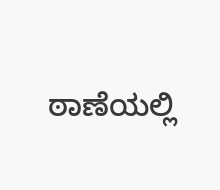ಠಾಣೆಯಲ್ಲಿ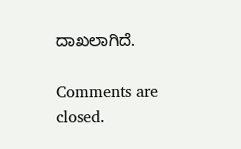ದಾಖಲಾಗಿದೆ.

Comments are closed.